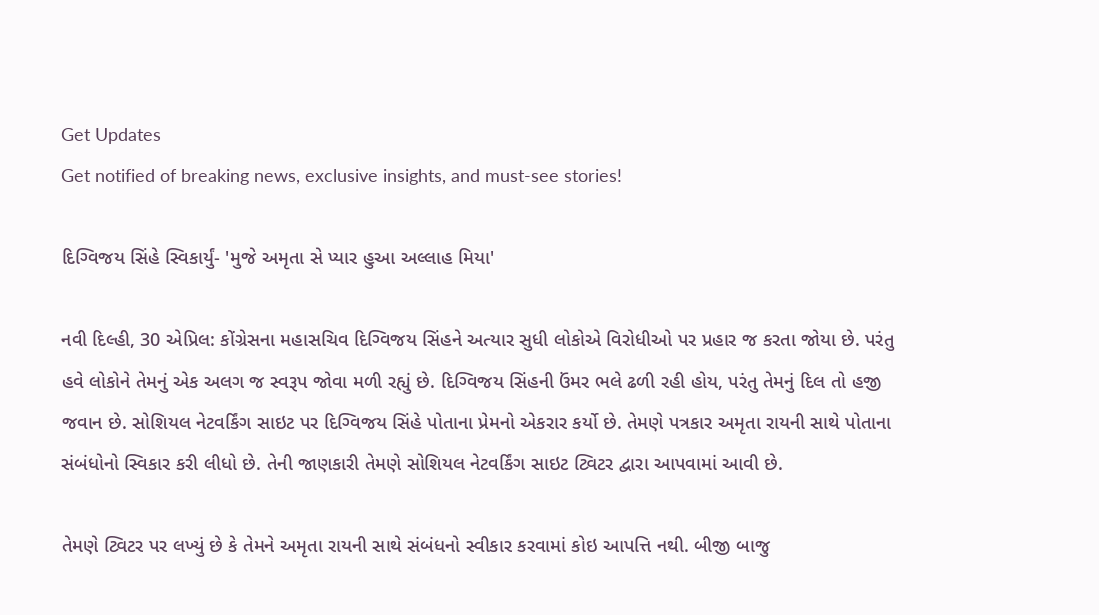Get Updates
Get notified of breaking news, exclusive insights, and must-see stories!

દિગ્વિજય સિંહે સ્વિકાર્યું- 'મુજે અમૃતા સે પ્યાર હુઆ અલ્લાહ મિયા'

નવી દિલ્હી, 30 એપ્રિલ: કોંગ્રેસના મહાસચિવ દિગ્વિજય સિંહને અત્યાર સુધી લોકોએ વિરોધીઓ પર પ્રહાર જ કરતા જોયા છે. પરંતુ હવે લોકોને તેમનું એક અલગ જ સ્વરૂપ જોવા મળી રહ્યું છે. દિગ્વિજય સિંહની ઉંમર ભલે ઢળી રહી હોય, પરંતુ તેમનું દિલ તો હજી જવાન છે. સોશિયલ નેટવર્કિંગ સાઇટ પર દિગ્વિજય સિંહે પોતાના પ્રેમનો એકરાર કર્યો છે. તેમણે પત્રકાર અમૃતા રાયની સાથે પોતાના સંબંધોનો સ્વિકાર કરી લીધો છે. તેની જાણકારી તેમણે સોશિયલ નેટવર્કિંગ સાઇટ ટ્વિટર દ્વારા આપવામાં આવી છે.

તેમણે ટ્વિટર પર લખ્યું છે કે તેમને અમૃતા રાયની સાથે સંબંધનો સ્વીકાર કરવામાં કોઇ આપત્તિ નથી. બીજી બાજુ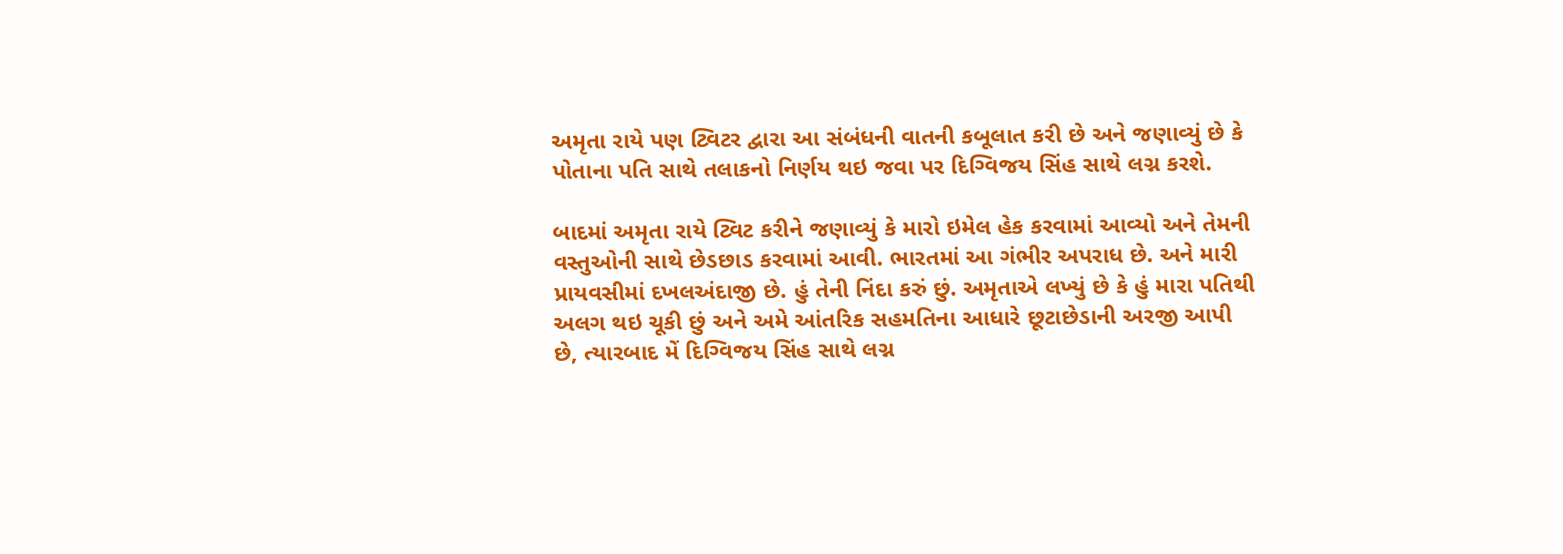અમૃતા રાયે પણ ટ્વિટર દ્વારા આ સંબંધની વાતની કબૂલાત કરી છે અને જણાવ્યું છે કે પોતાના પતિ સાથે તલાકનો નિર્ણય થઇ જવા પર દિગ્વિજય સિંહ સાથે લગ્ન કરશે.

બાદમાં અમૃતા રાયે ટ્વિટ કરીને જણાવ્યું કે મારો ઇમેલ હેક કરવામાં આવ્યો અને તેમની વસ્તુઓની સાથે છેડછાડ કરવામાં આવી. ભારતમાં આ ગંભીર અપરાધ છે. અને મારી પ્રાયવસીમાં દખલઅંદાજી છે. હું તેની નિંદા કરું છું. અમૃતાએ લખ્યું છે કે હું મારા પતિથી અલગ થઇ ચૂકી છું અને અમે આંતરિક સહમતિના આધારે છૂટાછેડાની અરજી આપી છે, ત્યારબાદ મેં દિગ્વિજય સિંહ સાથે લગ્ન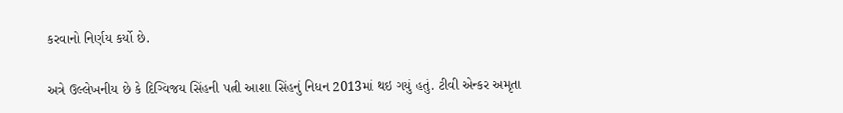કરવાનો નિર્ણય કર્યો છે.

અત્રે ઉલ્લેખનીય છે કે દિગ્વિજય સિંહની પત્ની આશા સિંહનું નિધન 2013માં થઇ ગયું હતું. ટીવી એન્કર અમૃતા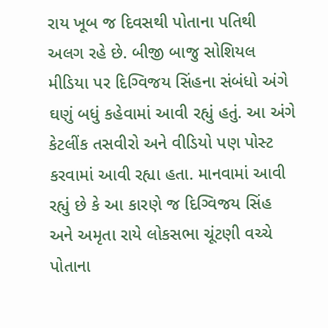રાય ખૂબ જ દિવસથી પોતાના પતિથી અલગ રહે છે. બીજી બાજુ સોશિયલ મીડિયા પર દિગ્વિજય સિંહના સંબંધો અંગે ઘણું બધું કહેવામાં આવી રહ્યું હતું. આ અંગે કેટલીંક તસવીરો અને વીડિયો પણ પોસ્ટ કરવામાં આવી રહ્યા હતા. માનવામાં આવી રહ્યું છે કે આ કારણે જ દિગ્વિજય સિંહ અને અમૃતા રાયે લોકસભા ચૂંટણી વચ્ચે પોતાના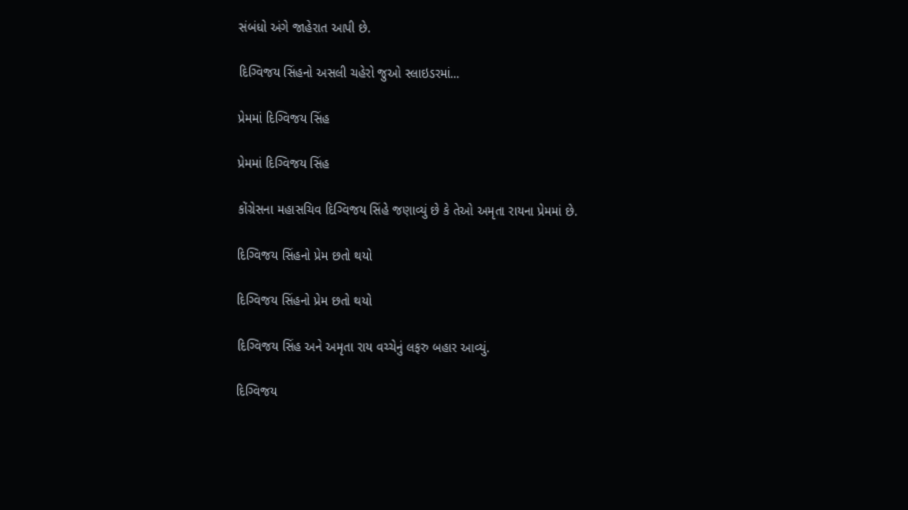સંબંધો અંગે જાહેરાત આપી છે.

દિગ્વિજય સિંહનો અસલી ચહેરો જુઓ સ્લાઇડરમાં...

પ્રેમમાં દિગ્વિજય સિંહ

પ્રેમમાં દિગ્વિજય સિંહ

કોંગ્રેસના મહાસચિવ દિગ્વિજય સિંહે જણાવ્યું છે કે તેઓ અમૃતા રાયના પ્રેમમાં છે.

દિગ્વિજય સિંહનો પ્રેમ છતો થયો

દિગ્વિજય સિંહનો પ્રેમ છતો થયો

દિગ્વિજય સિંહ અને અમૃતા રાય વચ્ચેનું લફરુ બહાર આવ્યું.

દિગ્વિજય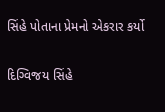સિંહે પોતાના પ્રેમનો એકરાર કર્યો

દિગ્વિજય સિંહે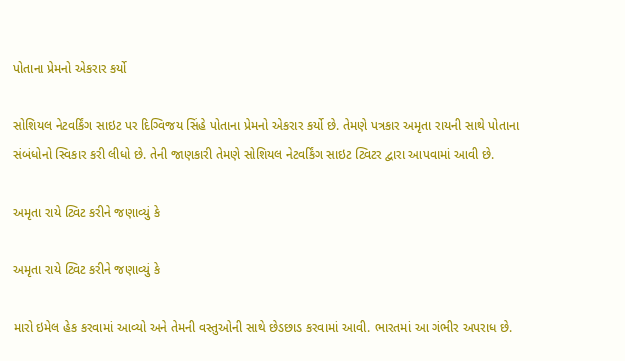પોતાના પ્રેમનો એકરાર કર્યો

સોશિયલ નેટવર્કિંગ સાઇટ પર દિગ્વિજય સિંહે પોતાના પ્રેમનો એકરાર કર્યો છે. તેમણે પત્રકાર અમૃતા રાયની સાથે પોતાના સંબંધોનો સ્વિકાર કરી લીધો છે. તેની જાણકારી તેમણે સોશિયલ નેટવર્કિંગ સાઇટ ટ્વિટર દ્વારા આપવામાં આવી છે.

અમૃતા રાયે ટ્વિટ કરીને જણાવ્યું કે

અમૃતા રાયે ટ્વિટ કરીને જણાવ્યું કે

મારો ઇમેલ હેક કરવામાં આવ્યો અને તેમની વસ્તુઓની સાથે છેડછાડ કરવામાં આવી. ભારતમાં આ ગંભીર અપરાધ છે.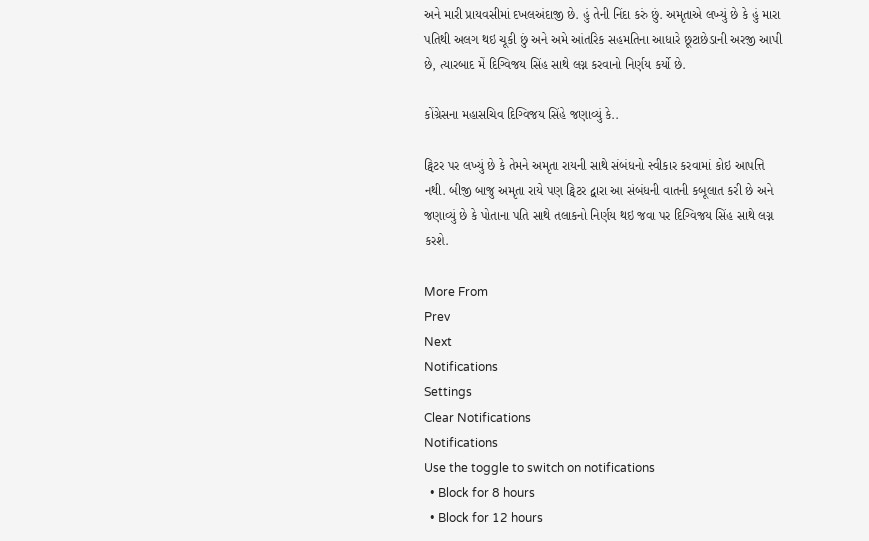અને મારી પ્રાયવસીમાં દખલઅંદાજી છે. હું તેની નિંદા કરું છું. અમૃતાએ લખ્યું છે કે હું મારા પતિથી અલગ થઇ ચૂકી છું અને અમે આંતરિક સહમતિના આધારે છૂટાછેડાની અરજી આપી છે, ત્યારબાદ મેં દિગ્વિજય સિંહ સાથે લગ્ન કરવાનો નિર્ણય કર્યો છે.

કોંગ્રેસના મહાસચિવ દિગ્વિજય સિંહે જણાવ્યું કે..

ટ્વિટર પર લખ્યું છે કે તેમને અમૃતા રાયની સાથે સંબંધનો સ્વીકાર કરવામાં કોઇ આપત્તિ નથી. બીજી બાજુ અમૃતા રાયે પણ ટ્વિટર દ્વારા આ સંબંધની વાતની કબૂલાત કરી છે અને જણાવ્યું છે કે પોતાના પતિ સાથે તલાકનો નિર્ણય થઇ જવા પર દિગ્વિજય સિંહ સાથે લગ્ન કરશે.

More From
Prev
Next
Notifications
Settings
Clear Notifications
Notifications
Use the toggle to switch on notifications
  • Block for 8 hours
  • Block for 12 hours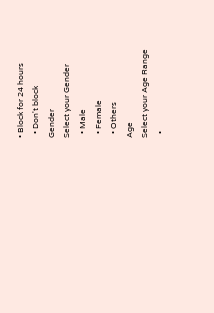• Block for 24 hours
  • Don't block
Gender
Select your Gender
  • Male
  • Female
  • Others
Age
Select your Age Range
  •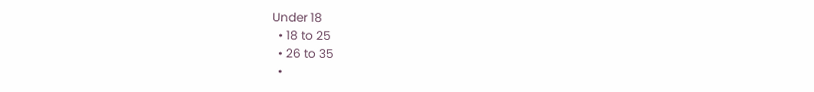Under 18
  • 18 to 25
  • 26 to 35
  •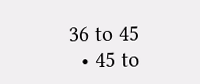36 to 45
  • 45 to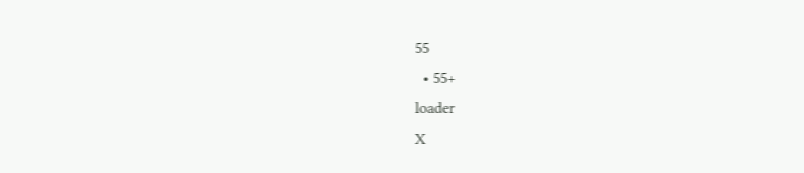55
  • 55+
loader
X